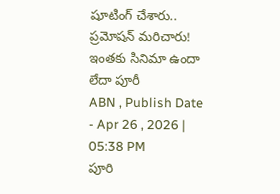షూటింగ్ చేశారు.. ప్రమోషన్ మరిచారు! ఇంతకు సినిమా ఉందా లేదా పూరీ
ABN , Publish Date - Apr 26 , 2026 | 05:38 PM
పూరి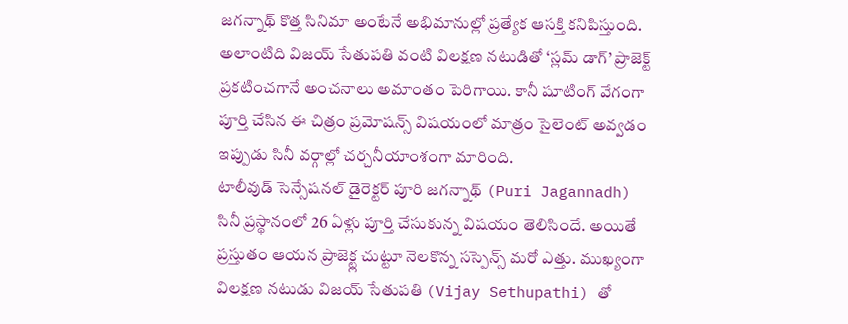జగన్నాథ్ కొత్త సినిమా అంటేనే అభిమానుల్లో ప్రత్యేక ఆసక్తి కనిపిస్తుంది. అలాంటిది విజయ్ సేతుపతి వంటి విలక్షణ నటుడితో ‘స్లమ్ డాగ్’ ప్రాజెక్ట్ ప్రకటించగానే అంచనాలు అమాంతం పెరిగాయి. కానీ షూటింగ్ వేగంగా పూర్తి చేసిన ఈ చిత్రం ప్రమోషన్స్ విషయంలో మాత్రం సైలెంట్ అవ్వడం ఇప్పుడు సినీ వర్గాల్లో చర్చనీయాంశంగా మారింది.
టాలీవుడ్ సెన్సేషనల్ డైరెక్టర్ పూరి జగన్నాథ్ (Puri Jagannadh) సినీ ప్రస్థానంలో 26 ఏళ్లు పూర్తి చేసుకున్న విషయం తెలిసిందే. అయితే ప్రస్తుతం ఆయన ప్రాజెక్ట్ల చుట్టూ నెలకొన్న సస్పెన్స్ మరో ఎత్తు. ముఖ్యంగా విలక్షణ నటుడు విజయ్ సేతుపతి (Vijay Sethupathi) తో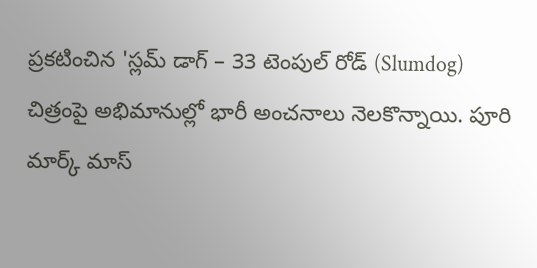ప్రకటించిన 'స్లమ్ డాగ్ – 33 టెంపుల్ రోడ్ (Slumdog) చిత్రంపై అభిమానుల్లో భారీ అంచనాలు నెలకొన్నాయి. పూరి మార్క్ మాస్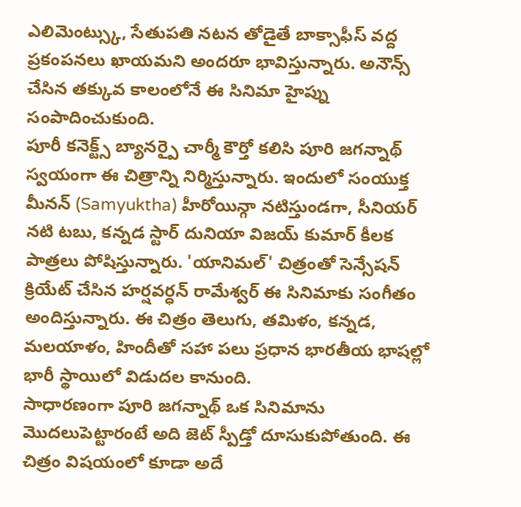ఎలిమెంట్స్కు, సేతుపతి నటన తోడైతే బాక్సాఫీస్ వద్ద ప్రకంపనలు ఖాయమని అందరూ భావిస్తున్నారు. అనౌన్స్ చేసిన తక్కువ కాలంలోనే ఈ సినిమా హైప్ను సంపాదించుకుంది.
పూరీ కనెక్ట్స్ బ్యానర్పై చార్మీ కౌర్తో కలిసి పూరి జగన్నాథ్ స్వయంగా ఈ చిత్రాన్ని నిర్మిస్తున్నారు. ఇందులో సంయుక్త మీనన్ (Samyuktha) హీరోయిన్గా నటిస్తుండగా, సీనియర్ నటి టబు, కన్నడ స్టార్ దునియా విజయ్ కుమార్ కీలక పాత్రలు పోషిస్తున్నారు. 'యానిమల్' చిత్రంతో సెన్సేషన్ క్రియేట్ చేసిన హర్షవర్ధన్ రామేశ్వర్ ఈ సినిమాకు సంగీతం అందిస్తున్నారు. ఈ చిత్రం తెలుగు, తమిళం, కన్నడ, మలయాళం, హిందీతో సహా పలు ప్రధాన భారతీయ భాషల్లో భారీ స్థాయిలో విడుదల కానుంది.
సాధారణంగా పూరి జగన్నాథ్ ఒక సినిమాను మొదలుపెట్టారంటే అది జెట్ స్పీడ్తో దూసుకుపోతుంది. ఈ చిత్రం విషయంలో కూడా అదే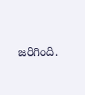జరిగింది.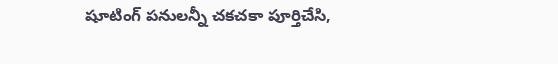షూటింగ్ పనులన్నీ చకచకా పూర్తిచేసి,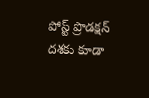పోస్ట్ ప్రొడక్షన్ దశకు కూడా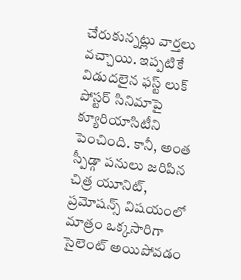చేరుకున్నట్లు వార్తలు వచ్చాయి. ఇప్పటికే విడుదలైన ఫస్ట్ లుక్ పోస్టర్ సినిమాపై క్యూరియాసిటీని పెంచింది. కానీ, అంత స్పీడ్గా పనులు జరిపిన చిత్ర యూనిట్, ప్రమోషన్స్ విషయంలో మాత్రం ఒక్కసారిగా సైలెంట్ అయిపోవడం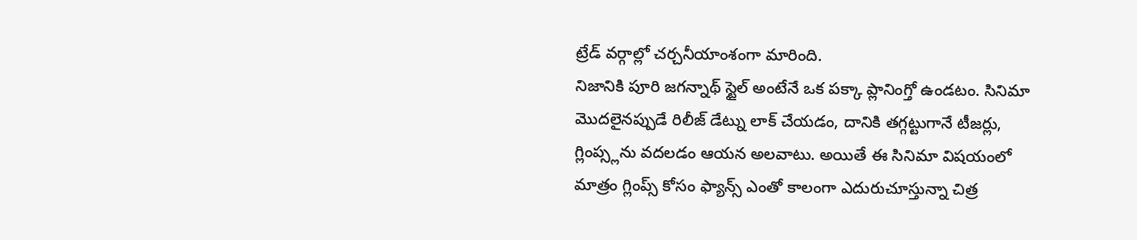ట్రేడ్ వర్గాల్లో చర్చనీయాంశంగా మారింది.
నిజానికి పూరి జగన్నాథ్ స్టైల్ అంటేనే ఒక పక్కా ప్లానింగ్తో ఉండటం. సినిమా మొదలైనప్పుడే రిలీజ్ డేట్ను లాక్ చేయడం, దానికి తగ్గట్టుగానే టీజర్లు, గ్లింప్స్లను వదలడం ఆయన అలవాటు. అయితే ఈ సినిమా విషయంలో మాత్రం గ్లింప్స్ కోసం ఫ్యాన్స్ ఎంతో కాలంగా ఎదురుచూస్తున్నా చిత్ర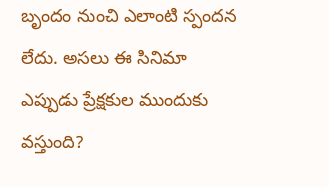బృందం నుంచి ఎలాంటి స్పందన లేదు. అసలు ఈ సినిమా ఎప్పుడు ప్రేక్షకుల ముందుకు వస్తుంది?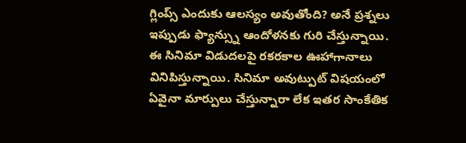గ్లింప్స్ ఎందుకు ఆలస్యం అవుతోంది? అనే ప్రశ్నలు ఇప్పుడు ఫ్యాన్స్ను ఆందోళనకు గురి చేస్తున్నాయి.
ఈ సినిమా విడుదలపై రకరకాల ఊహాగానాలు వినిపిస్తున్నాయి. సినిమా అవుట్పుట్ విషయంలో ఏవైనా మార్పులు చేస్తున్నారా లేక ఇతర సాంకేతిక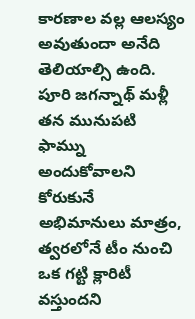కారణాల వల్ల ఆలస్యం అవుతుందా అనేది తెలియాల్సి ఉంది. పూరి జగన్నాథ్ మళ్లీ తన మునుపటి ఫామ్ను అందుకోవాలని కోరుకునే అభిమానులు మాత్రం, త్వరలోనే టీం నుంచి ఒక గట్టి క్లారిటీ వస్తుందని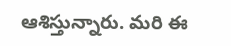ఆశిస్తున్నారు. మరి ఈ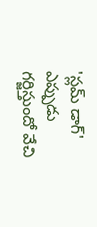'స్లమ్ డాగ్' ఎప్పుడు గర్జిస్తుందో వేచి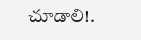చూడాలి!.